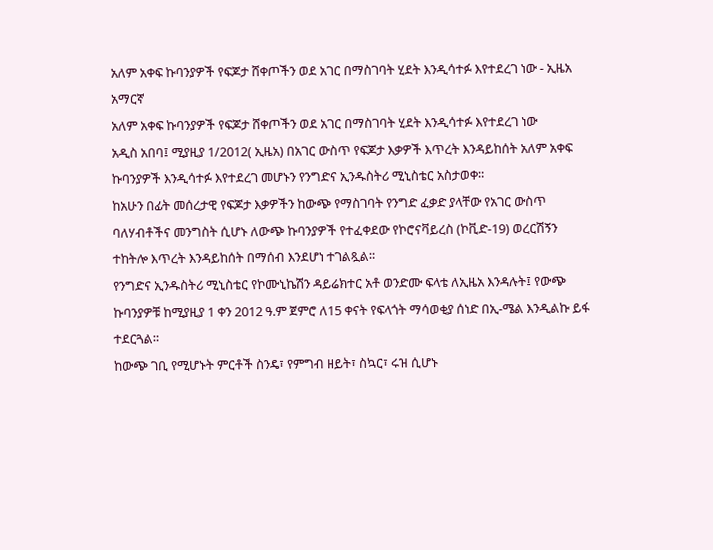አለም አቀፍ ኩባንያዎች የፍጆታ ሸቀጦችን ወደ አገር በማስገባት ሂደት እንዲሳተፉ እየተደረገ ነው - ኢዜአ አማርኛ
አለም አቀፍ ኩባንያዎች የፍጆታ ሸቀጦችን ወደ አገር በማስገባት ሂደት እንዲሳተፉ እየተደረገ ነው
አዲስ አበባ፤ ሚያዚያ 1/2012( ኢዜአ) በአገር ውስጥ የፍጆታ እቃዎች እጥረት እንዳይከሰት አለም አቀፍ ኩባንያዎች እንዲሳተፉ እየተደረገ መሆኑን የንግድና ኢንዱስትሪ ሚኒስቴር አስታወቀ።
ከአሁን በፊት መሰረታዊ የፍጆታ እቃዎችን ከውጭ የማስገባት የንግድ ፈቃድ ያላቸው የአገር ውስጥ ባለሃብቶችና መንግስት ሲሆኑ ለውጭ ኩባንያዎች የተፈቀደው የኮሮናቫይረስ (ኮቪድ-19) ወረርሽኝን ተከትሎ እጥረት እንዳይከሰት በማሰብ እንደሆነ ተገልጿል።
የንግድና ኢንዱስትሪ ሚኒስቴር የኮሙኒኬሽን ዳይሬክተር አቶ ወንድሙ ፍላቴ ለኢዜአ እንዳሉት፤ የውጭ ኩባንያዎቹ ከሚያዚያ 1 ቀን 2012 ዓ.ም ጀምሮ ለ15 ቀናት የፍላጎት ማሳወቂያ ሰነድ በኢ-ሜል እንዲልኩ ይፋ ተደርጓል።
ከውጭ ገቢ የሚሆኑት ምርቶች ስንዴ፣ የምግብ ዘይት፣ ስኳር፣ ሩዝ ሲሆኑ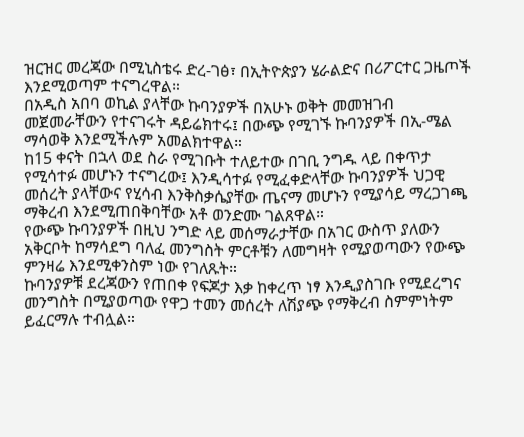ዝርዝር መረጃው በሚኒስቴሩ ድረ-ገፅ፣ በኢትዮጵያን ሄራልድና በሪፖርተር ጋዜጦች እንደሚወጣም ተናግረዋል።
በአዲስ አበባ ወኪል ያላቸው ኩባንያዎች በአሁኑ ወቅት መመዝገብ መጀመራቸውን የተናገሩት ዳይሬክተሩ፤ በውጭ የሚገኙ ኩባንያዎች በኢ-ሜል ማሳወቅ እንደሚችሉም አመልክተዋል።
ከ15 ቀናት በኋላ ወደ ስራ የሚገቡት ተለይተው በገቢ ንግዱ ላይ በቀጥታ የሚሳተፉ መሆኑን ተናግረው፤ እንዲሳተፉ የሚፈቀድላቸው ኩባንያዎች ህጋዊ መሰረት ያላቸውና የሂሳብ እንቅስቃሴያቸው ጤናማ መሆኑን የሚያሳይ ማረጋገጫ ማቅረብ እንደሚጠበቅባቸው አቶ ወንድሙ ገልጸዋል።
የውጭ ኩባንያዎች በዚህ ንግድ ላይ መሰማራታቸው በአገር ውስጥ ያለውን አቅርቦት ከማሳደግ ባለፈ መንግስት ምርቶቹን ለመግዛት የሚያወጣውን የውጭ ምንዛሬ እንደሚቀንስም ነው የገለጹት።
ኩባንያዎቹ ደረጃውን የጠበቀ የፍጆታ እቃ ከቀረጥ ነፃ እንዲያስገቡ የሚደረግና መንግስት በሚያወጣው የዋጋ ተመን መሰረት ለሽያጭ የማቅረብ ስምምነትም ይፈርማሉ ተብሏል።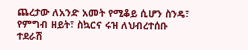ጨረታው ለአንድ አመት የሚቆይ ሲሆን ስንዴ፣ የምግብ ዘይት፣ ስኳርና ሩዝ ለህብረተሰቡ ተደራሽ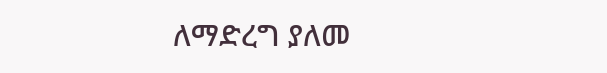ለማድረግ ያለመ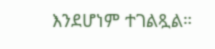እንደሆነም ተገልጿል።